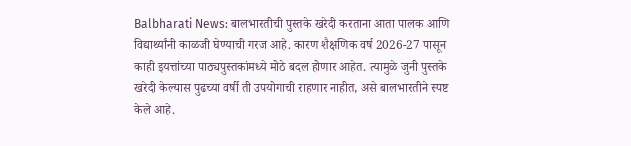Balbharati News: बालभारतीची पुस्तके खरेदी करताना आता पालक आणि विद्यार्थ्यांनी काळजी घेण्याची गरज आहे. कारण शैक्षणिक वर्ष 2026-27 पासून काही इयत्तांच्या पाठ्यपुस्तकांमध्ये मोठे बदल होणार आहेत. त्यामुळे जुनी पुस्तके खरेदी केल्यास पुढच्या वर्षी ती उपयोगाची राहणार नाहीत, असे बालभारतीने स्पष्ट केले आहे.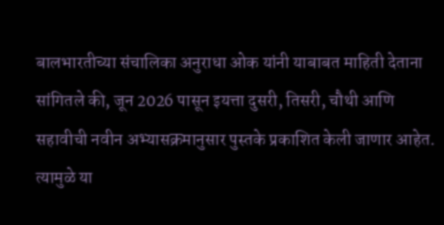बालभारतीच्या संचालिका अनुराधा ओक यांनी याबाबत माहिती देताना सांगितले की, जून 2026 पासून इयत्ता दुसरी, तिसरी, चौथी आणि सहावीची नवीन अभ्यासक्रमानुसार पुस्तके प्रकाशित केली जाणार आहेत. त्यामुळे या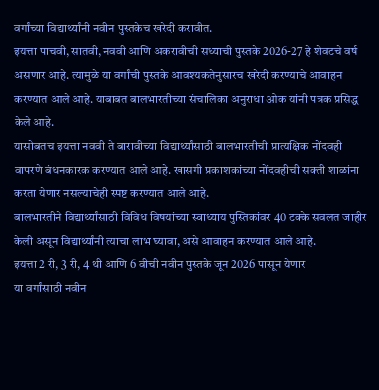वर्गांच्या विद्यार्थ्यांनी नवीन पुस्तकेच खरेदी करावीत.
इयत्ता पाचवी, सातवी, नववी आणि अकरावीची सध्याची पुस्तके 2026-27 हे शेवटचे वर्ष असणार आहे. त्यामुळे या वर्गांची पुस्तके आवश्यकतेनुसारच खरेदी करण्याचे आवाहन करण्यात आले आहे. याबाबत बालभारतीच्या संचालिका अनुराधा ओक यांनी पत्रक प्रसिद्ध केले आहे.
यासोबतच इयत्ता नववी ते बारावीच्या विद्यार्थ्यांसाठी बालभारतीची प्रात्यक्षिक नोंदवही वापरणे बंधनकारक करण्यात आले आहे. खासगी प्रकाशकांच्या नोंदवहीची सक्ती शाळांना करता येणार नसल्याचेही स्पष्ट करण्यात आले आहे.
बालभारतीने विद्यार्थ्यांसाठी विविध विषयांच्या स्वाध्याय पुस्तिकांवर 40 टक्के सवलत जाहीर केली असून विद्यार्थ्यांनी त्याचा लाभ घ्यावा, असे आवाहन करण्यात आले आहे.
इयत्ता 2 री, 3 री, 4 थी आणि 6 वीची नवीन पुस्तके जून 2026 पासून येणार
या वर्गांसाठी नवीन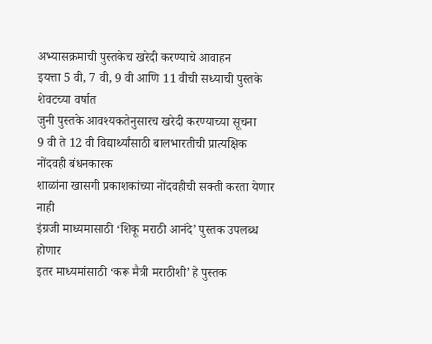अभ्यासक्रमाची पुस्तकेच खरेदी करण्याचे आवाहन
इयत्ता 5 वी, 7 वी, 9 वी आणि 11 वीची सध्याची पुस्तके शेवटच्या वर्षात
जुनी पुस्तके आवश्यकतेनुसारच खरेदी करण्याच्या सूचना
9 वी ते 12 वी विद्यार्थ्यांसाठी बालभारतीची प्रात्यक्षिक नोंदवही बंधनकारक
शाळांना खासगी प्रकाशकांच्या नोंदवहीची सक्ती करता येणार नाही
इंग्रजी माध्यमासाठी ‘शिकू मराठी आनंदे’ पुस्तक उपलब्ध होणार
इतर माध्यमांसाठी ‘करू मैत्री मराठीशी’ हे पुस्तक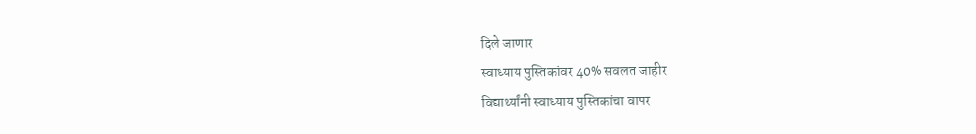दिले जाणार
स्वाध्याय पुस्तिकांवर 40% सवलत जाहीर
विद्यार्थ्यांनी स्वाध्याय पुस्तिकांचा वापर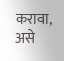करावा, असे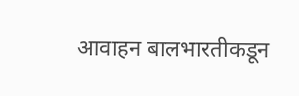आवाहन बालभारतीकडून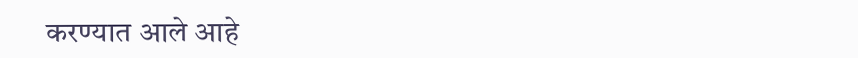करण्यात आले आहे